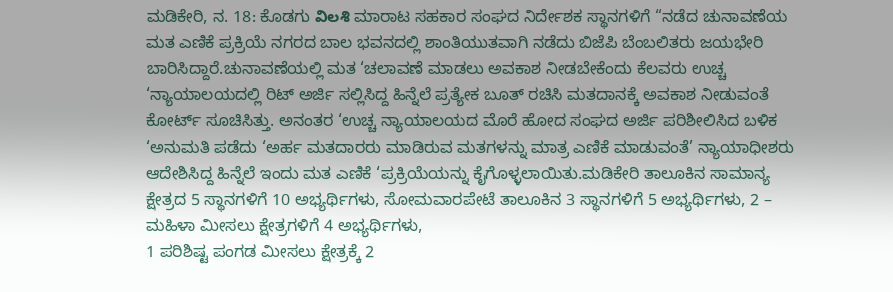ಮಡಿಕೇರಿ, ನ. 18: ಕೊಡಗು విలశి ಮಾರಾಟ ಸಹಕಾರ ಸಂಘದ ನಿರ್ದೇಶಕ ಸ್ಥಾನಗಳಿಗೆ “ನಡೆದ ಚುನಾವಣೆಯ ಮತ ಎಣಿಕೆ ಪ್ರಕ್ರಿಯೆ ನಗರದ ಬಾಲ ಭವನದಲ್ಲಿ ಶಾಂತಿಯುತವಾಗಿ ನಡೆದು ಬಿಜೆಪಿ ಬೆಂಬಲಿತರು ಜಯಭೇರಿ ಬಾರಿಸಿದ್ದಾರೆ.ಚುನಾವಣೆಯಲ್ಲಿ ಮತ ‘ಚಲಾವಣೆ ಮಾಡಲು ಅವಕಾಶ ನೀಡಬೇಕೆಂದು ಕೆಲವರು ಉಚ್ಚ ‘ನ್ಯಾಯಾಲಯದಲ್ಲಿ ರಿಟ್ ಅರ್ಜಿ ಸಲ್ಲಿಸಿದ್ದ ಹಿನ್ನೆಲೆ ಪ್ರತ್ಯೇಕ ಬೂತ್ ರಚಿಸಿ ಮತದಾನಕ್ಕೆ ಅವಕಾಶ ನೀಡುವಂತೆ ಕೋರ್ಟ್ ಸೂಚಿಸಿತ್ತು. ಅನಂತರ ‘ಉಚ್ಚ ನ್ಯಾಯಾಲಯದ ಮೊರೆ ಹೋದ ಸಂಘದ ಅರ್ಜಿ ಪರಿಶೀಲಿಸಿದ ಬಳಿಕ ‘ಅನುಮತಿ ಪಡೆದು ‘ಅರ್ಹ ಮತದಾರರು ಮಾಡಿರುವ ಮತಗಳನ್ನು ಮಾತ್ರ ಎಣಿಕೆ ಮಾಡುವಂತೆ’ ನ್ಯಾಯಾಧೀಶರು ಆದೇಶಿಸಿದ್ದ ಹಿನ್ನೆಲೆ ಇಂದು ಮತ ಎಣಿಕೆ ‘ಪ್ರಕ್ರಿಯೆಯನ್ನು ಕೈಗೊಳ್ಳಲಾಯಿತು.ಮಡಿಕೇರಿ ತಾಲೂಕಿನ ಸಾಮಾನ್ಯ ಕ್ಷೇತ್ರದ 5 ಸ್ಥಾನಗಳಿಗೆ 10 ಅಭ್ಯರ್ಥಿಗಳು, ಸೋಮವಾರಪೇಟೆ ತಾಲೂಕಿನ 3 ಸ್ಥಾನಗಳಿಗೆ 5 ಅಭ್ಯರ್ಥಿಗಳು, 2 – ಮಹಿಳಾ ಮೀಸಲು ಕ್ಷೇತ್ರಗಳಿಗೆ 4 ಅಭ್ಯರ್ಥಿಗಳು,
1 ಪರಿಶಿಷ್ಟ ಪಂಗಡ ಮೀಸಲು ಕ್ಷೇತ್ರಕ್ಕೆ 2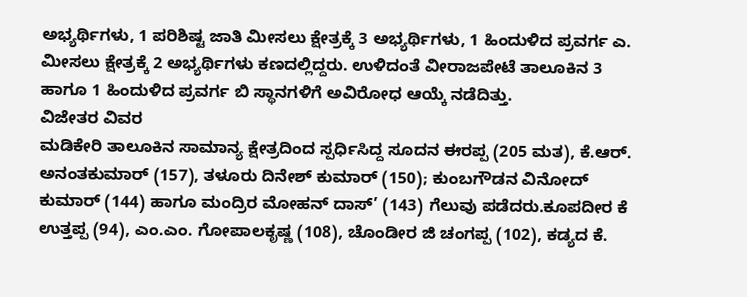ಅಭ್ಯರ್ಥಿಗಳು, 1 ಪರಿಶಿಷ್ಟ ಜಾತಿ ಮೀಸಲು ಕ್ಷೇತ್ರಕ್ಕೆ 3 ಅಭ್ಯರ್ಥಿಗಳು, 1 ಹಿಂದುಳಿದ ಪ್ರವರ್ಗ ಎ. ಮೀಸಲು ಕ್ಷೇತ್ರಕ್ಕೆ 2 ಅಭ್ಯರ್ಥಿಗಳು ಕಣದಲ್ಲಿದ್ದರು. ಉಳಿದಂತೆ ವೀರಾಜಪೇಟೆ ತಾಲೂಕಿನ 3 ಹಾಗೂ 1 ಹಿಂದುಳಿದ ಪ್ರವರ್ಗ ಬಿ ಸ್ಥಾನಗಳಿಗೆ ಅವಿರೋಧ ಆಯ್ಕೆ ನಡೆದಿತ್ತು.
ವಿಜೇತರ ವಿವರ
ಮಡಿಕೇರಿ ತಾಲೂಕಿನ ಸಾಮಾನ್ಯ ಕ್ಷೇತ್ರದಿಂದ ಸ್ಪರ್ಧಿಸಿದ್ದ ಸೂದನ ಈರಪ್ಪ (205 ಮತ), ಕೆ.ಆರ್. ಅನಂತಕುಮಾರ್ (157), ತಳೂರು ದಿನೇಶ್ ಕುಮಾರ್ (150); ಕುಂಬಗೌಡನ ವಿನೋದ್ ಕುಮಾರ್ (144) ಹಾಗೂ ಮಂದ್ರಿರ ಮೋಹನ್ ದಾಸ್’ (143) ಗೆಲುವು ಪಡೆದರು.ಕೂಪದೀರ ಕೆ ಉತ್ತಪ್ಪ (94), ಎಂ.ಎಂ. ಗೋಪಾಲಕೃಷ್ಣ (108), ಚೊಂಡೀರ ಜಿ ಚಂಗಪ್ಪ (102), ಕಡ್ಯದ ಕೆ.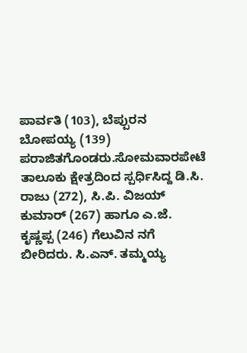ಪಾರ್ವತಿ (103), ಬೆಪ್ಪುರನ ಬೋಪಯ್ಯ (139) ಪರಾಜಿತಗೊಂಡರು.ಸೋಮವಾರಪೇಟೆ ತಾಲೂಕು ಕ್ಷೇತ್ರದಿಂದ ಸ್ಪರ್ಧಿಸಿದ್ದ ಡಿ.ಸಿ. ರಾಜು (272), ಸಿ.ಪಿ. ವಿಜಯ್ ಕುಮಾರ್ (267) ಹಾಗೂ ಎ.ಜೆ. ಕೃಷ್ಣಪ್ಪ (246) ಗೆಲುವಿನ ನಗೆ ಬೀರಿದರು. ಸಿ.ಎನ್. ತಮ್ಮಯ್ಯ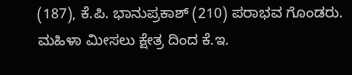(187), ಕೆ.ಪಿ. ಭಾನುಪ್ರಕಾಶ್ (210) ಪರಾಭವ ಗೊಂಡರು. ಮಹಿಳಾ ಮೀಸಲು ಕ್ಷೇತ್ರ ದಿಂದ ಕೆ.ಇ.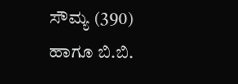ಸೌಮ್ಯ (390) ಹಾಗೂ ಬಿ.ಬಿ.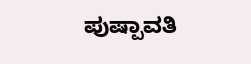ಪುಷ್ಪಾವತಿ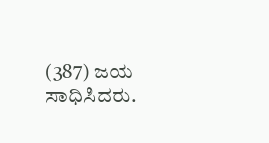(387) ಜಯ ಸಾಧಿಸಿದರು.